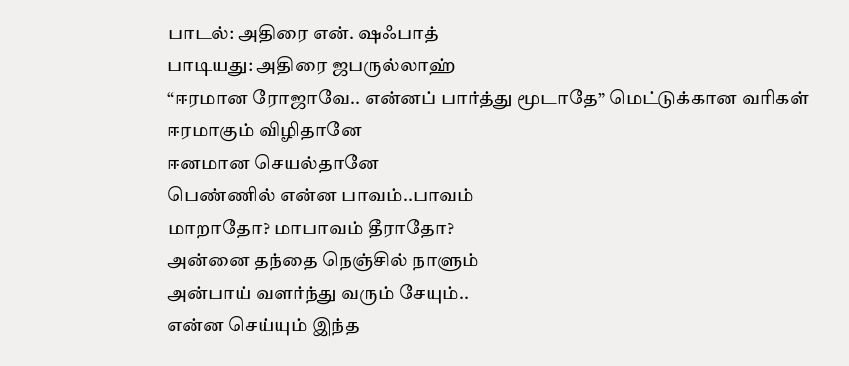பாடல்: அதிரை என். ஷஃபாத்
பாடியது: அதிரை ஜபருல்லாஹ்
“ஈரமான ரோஜாவே.. என்னப் பார்த்து மூடாதே” மெட்டுக்கான வரிகள்
ஈரமாகும் விழிதானே
ஈனமான செயல்தானே
பெண்ணில் என்ன பாவம்..பாவம்
மாறாதோ? மாபாவம் தீராதோ?
அன்னை தந்தை நெஞ்சில் நாளும்
அன்பாய் வளர்ந்து வரும் சேயும்..
என்ன செய்யும் இந்த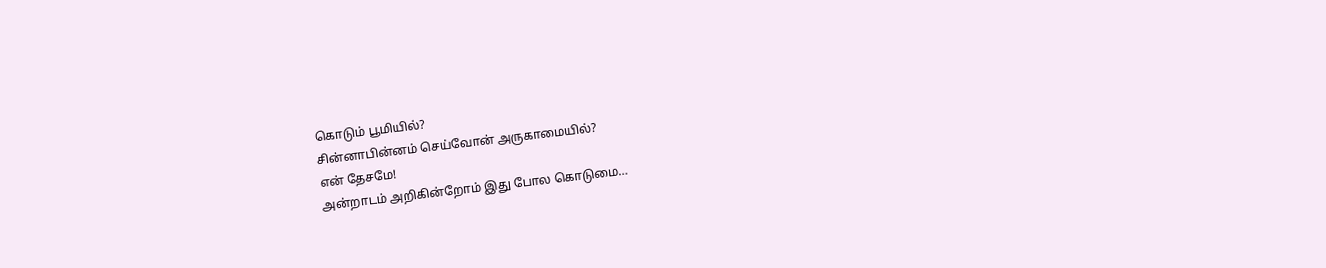கொடும் பூமியில்?
சின்னாபின்னம் செய்வோன் அருகாமையில்?
என் தேசமே!
அன்றாடம் அறிகின்றோம் இது போல கொடுமை…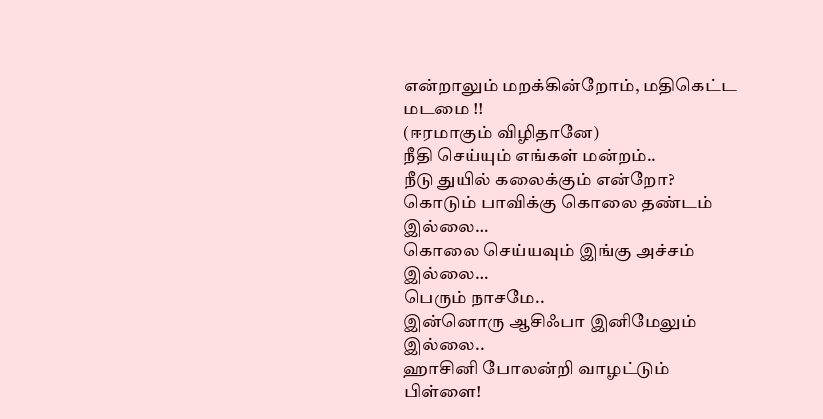என்றாலும் மறக்கின்றோம், மதிகெட்ட மடமை !!
(ஈரமாகும் விழிதானே)
நீதி செய்யும் எங்கள் மன்றம்..
நீடு துயில் கலைக்கும் என்றோ?
கொடும் பாவிக்கு கொலை தண்டம் இல்லை…
கொலை செய்யவும் இங்கு அச்சம் இல்லை…
பெரும் நாசமே..
இன்னொரு ஆசிஃபா இனிமேலும் இல்லை..
ஹாசினி போலன்றி வாழட்டும் பிள்ளை!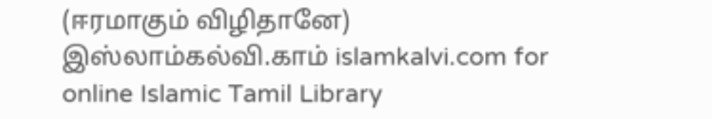(ஈரமாகும் விழிதானே)
இஸ்லாம்கல்வி.காம் islamkalvi.com for online Islamic Tamil Library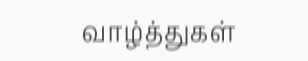வாழ்த்துகள்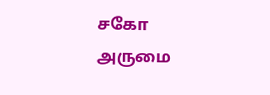சகோ அருமை